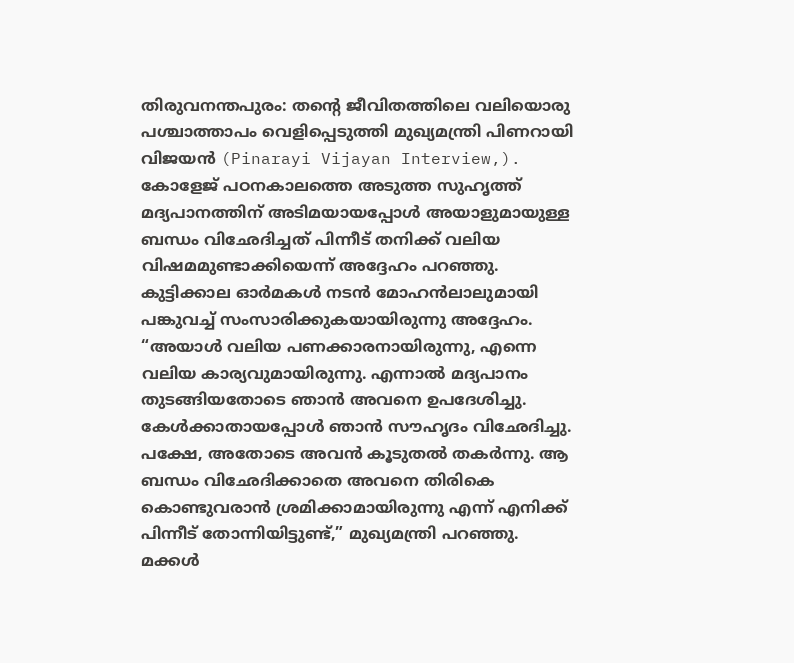തിരുവനന്തപുരം: തന്റെ ജീവിതത്തിലെ വലിയൊരു പശ്ചാത്താപം വെളിപ്പെടുത്തി മുഖ്യമന്ത്രി പിണറായി വിജയൻ (Pinarayi Vijayan Interview,). കോളേജ് പഠനകാലത്തെ അടുത്ത സുഹൃത്ത് മദ്യപാനത്തിന് അടിമയായപ്പോൾ അയാളുമായുള്ള ബന്ധം വിഛേദിച്ചത് പിന്നീട് തനിക്ക് വലിയ വിഷമമുണ്ടാക്കിയെന്ന് അദ്ദേഹം പറഞ്ഞു. കുട്ടിക്കാല ഓർമകൾ നടൻ മോഹൻലാലുമായി പങ്കുവച്ച് സംസാരിക്കുകയായിരുന്നു അദ്ദേഹം.
“അയാൾ വലിയ പണക്കാരനായിരുന്നു, എന്നെ വലിയ കാര്യവുമായിരുന്നു. എന്നാൽ മദ്യപാനം തുടങ്ങിയതോടെ ഞാൻ അവനെ ഉപദേശിച്ചു. കേൾക്കാതായപ്പോൾ ഞാൻ സൗഹൃദം വിഛേദിച്ചു. പക്ഷേ, അതോടെ അവൻ കൂടുതൽ തകർന്നു. ആ ബന്ധം വിഛേദിക്കാതെ അവനെ തിരികെ കൊണ്ടുവരാൻ ശ്രമിക്കാമായിരുന്നു എന്ന് എനിക്ക് പിന്നീട് തോന്നിയിട്ടുണ്ട്,” മുഖ്യമന്ത്രി പറഞ്ഞു.
മക്കൾ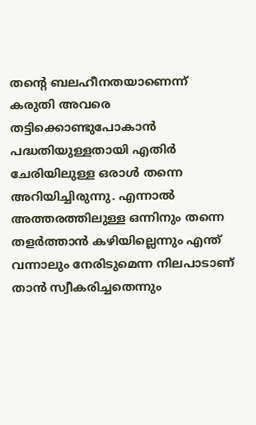തന്റെ ബലഹീനതയാണെന്ന് കരുതി അവരെ തട്ടിക്കൊണ്ടുപോകാൻ പദ്ധതിയുള്ളതായി എതിർ ചേരിയിലുള്ള ഒരാൾ തന്നെ അറിയിച്ചിരുന്നു. എന്നാൽ അത്തരത്തിലുള്ള ഒന്നിനും തന്നെ തളർത്താൻ കഴിയില്ലെന്നും എന്ത് വന്നാലും നേരിടുമെന്ന നിലപാടാണ് താൻ സ്വീകരിച്ചതെന്നും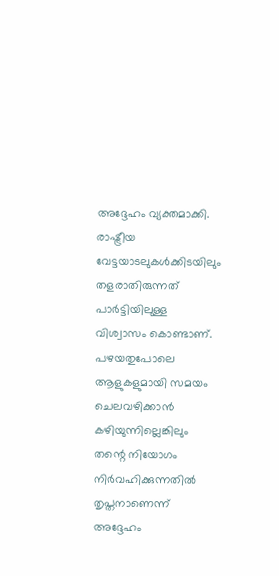അദ്ദേഹം വ്യക്തമാക്കി.
രാഷ്ട്രീയ വേട്ടയാടലുകൾക്കിടയിലും തളരാതിരുന്നത് പാർട്ടിയിലുള്ള വിശ്വാസം കൊണ്ടാണ്. പഴയതുപോലെ ആളുകളുമായി സമയം ചെലവഴിക്കാൻ കഴിയുന്നില്ലെങ്കിലും തന്റെ നിയോഗം നിർവഹിക്കുന്നതിൽ തൃപ്തനാണെന്ന് അദ്ദേഹം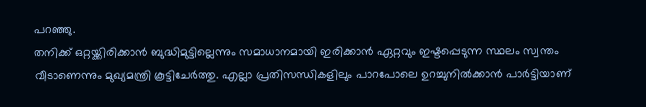പറഞ്ഞു.
തനിക്ക് ഒറ്റയ്ക്കിരിക്കാൻ ബുദ്ധിമുട്ടില്ലെന്നും സമാധാനമായി ഇരിക്കാൻ ഏറ്റവും ഇഷ്ടപ്പെടുന്ന സ്ഥലം സ്വന്തം വീടാണെന്നും മുഖ്യമന്ത്രി കൂട്ടിചേർത്തു. എല്ലാ പ്രതിസന്ധികളിലും പാറപോലെ ഉറച്ചുനിൽക്കാൻ പാർട്ടിയാണ്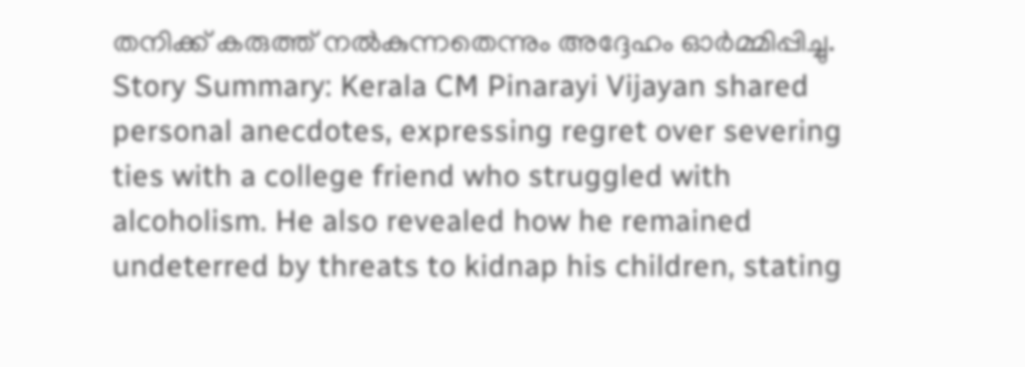തനിക്ക് കരുത്ത് നൽകുന്നതെന്നും അദ്ദേഹം ഓർമ്മിപ്പിച്ചു.
Story Summary: Kerala CM Pinarayi Vijayan shared personal anecdotes, expressing regret over severing ties with a college friend who struggled with alcoholism. He also revealed how he remained undeterred by threats to kidnap his children, stating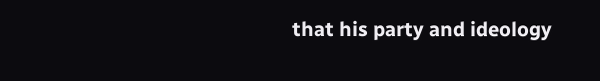that his party and ideology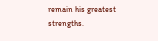remain his greatest strengths.